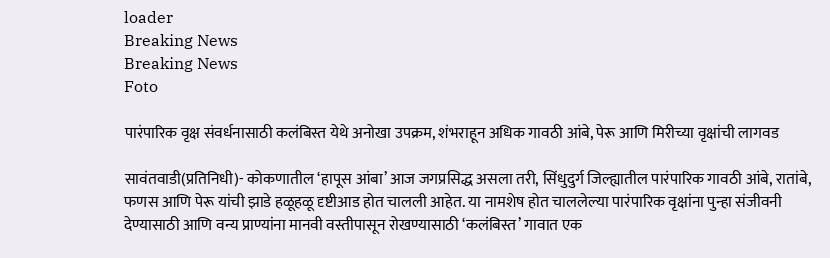loader
Breaking News
Breaking News
Foto

पारंपारिक वृक्ष संवर्धनासाठी कलंबिस्त येथे अनोखा उपक्रम, शंभराहून अधिक गावठी आंबे, पेरू आणि मिरीच्या वृक्षांची लागवड

सावंतवाडी(प्रतिनिधी)- कोकणातील ‘हापूस आंबा’ आज जगप्रसिद्ध असला तरी, सिंधुदुर्ग जिल्ह्यातील पारंपारिक गावठी आंबे, रातांबे, फणस आणि पेरू यांची झाडे हळूहळू दृष्टीआड होत चालली आहेत. या नामशेष होत चाललेल्या पारंपारिक वृक्षांना पुन्हा संजीवनी देण्यासाठी आणि वन्य प्राण्यांना मानवी वस्तीपासून रोखण्यासाठी ‘कलंबिस्त’ गावात एक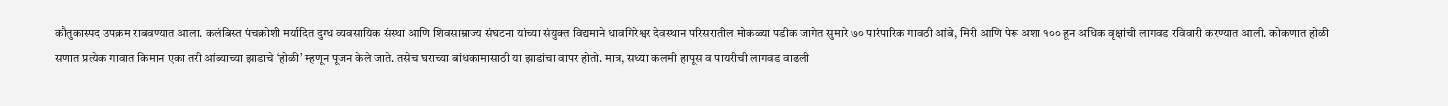कौतुकास्पद उपक्रम राबवण्यात आला. कलंबिस्त पंचक्रोशी मर्यादित दुग्ध व्यवसायिक संस्था आणि शिवसाम्राज्य संघटना यांच्या संयुक्त विद्यमाने धावगिरेश्वर देवस्थान परिसरातील मोकळ्या पडीक जागेत सुमारे ७० पारंपारिक गावठी आंबे, मिरी आणि पेरू अशा १०० हून अधिक वृक्षांची लागवड रविवारी करण्यात आली. कोकणात होळी सणात प्रत्येक गावात किमान एका तरी आंब्याच्या झाडाचे ‘होळी’ म्हणून पूजन केले जाते. तसेच घराच्या बांधकामासाठी या झाडांचा वापर होतो. मात्र, सध्या कलमी हापूस व पायरीची लागवड वाढली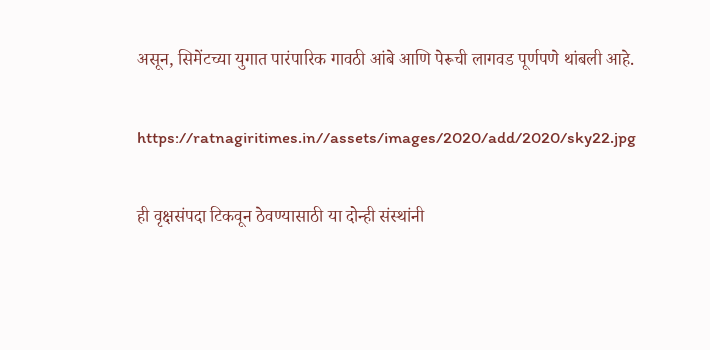असून, सिमेंटच्या युगात पारंपारिक गावठी आंबे आणि पेरूची लागवड पूर्णपणे थांबली आहे.

https://ratnagiritimes.in//assets/images/2020/add/2020/sky22.jpg

ही वृक्षसंपदा टिकवून ठेवण्यासाठी या दोन्ही संस्थांनी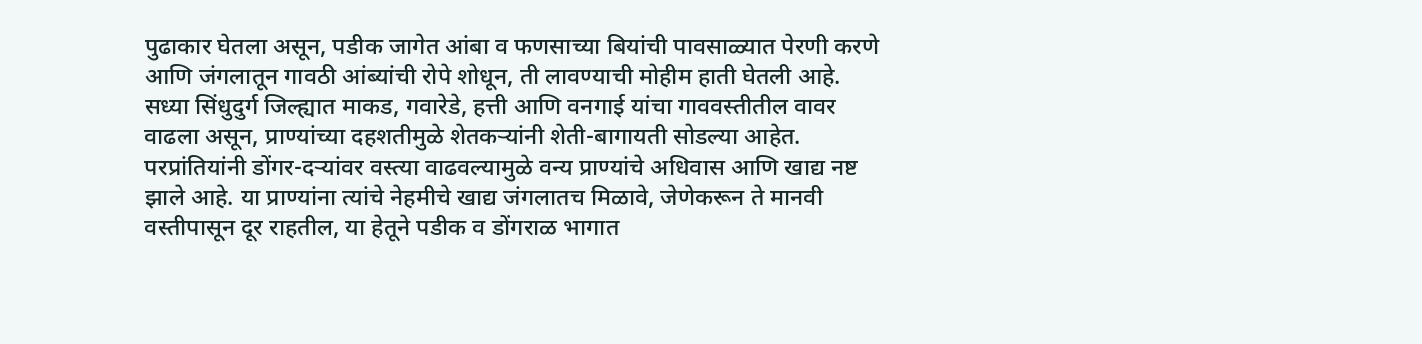पुढाकार घेतला असून, पडीक जागेत आंबा व फणसाच्या बियांची पावसाळ्यात पेरणी करणे आणि जंगलातून गावठी आंब्यांची रोपे शोधून, ती लावण्याची मोहीम हाती घेतली आहे. सध्या सिंधुदुर्ग जिल्ह्यात माकड, गवारेडे, हत्ती आणि वनगाई यांचा गाववस्तीतील वावर वाढला असून, प्राण्यांच्या दहशतीमुळे शेतकर्‍यांनी शेती-बागायती सोडल्या आहेत. परप्रांतियांनी डोंगर-दर्‍यांवर वस्त्या वाढवल्यामुळे वन्य प्राण्यांचे अधिवास आणि खाद्य नष्ट झाले आहे. या प्राण्यांना त्यांचे नेहमीचे खाद्य जंगलातच मिळावे, जेणेकरून ते मानवी वस्तीपासून दूर राहतील, या हेतूने पडीक व डोंगराळ भागात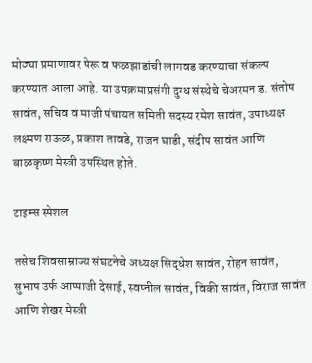मोठ्या प्रमाणावर पेरू व फळझाडांची लागवड करण्याचा संकल्प करण्यात आला आहे. या उपक्रमाप्रसंगी दुग्ध संस्थेचे चेअरमन ड. संतोष सावंत, सचिव व माजी पंचायत समिती सदस्य रमेश सावंत, उपाध्यक्ष लक्ष्मण राऊळ, प्रकाश तावडे, राजन घाडी, संदीप सावंत आणि बाळकृष्ण मेस्त्री उपस्थित होते.

टाइम्स स्पेशल

तसेच शिवसाम्राज्य संघटनेचे अध्यक्ष सिद्धेश सावंत, रोहन सावंत, सुभाष उर्फ आप्पाजी देसाई, स्वप्नील सावंत, विकी सावंत, विराज सावंत आणि शेखर मेस्त्री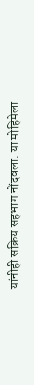यांनीही सक्रिय सहभाग नोंदवला. या मोहिमेला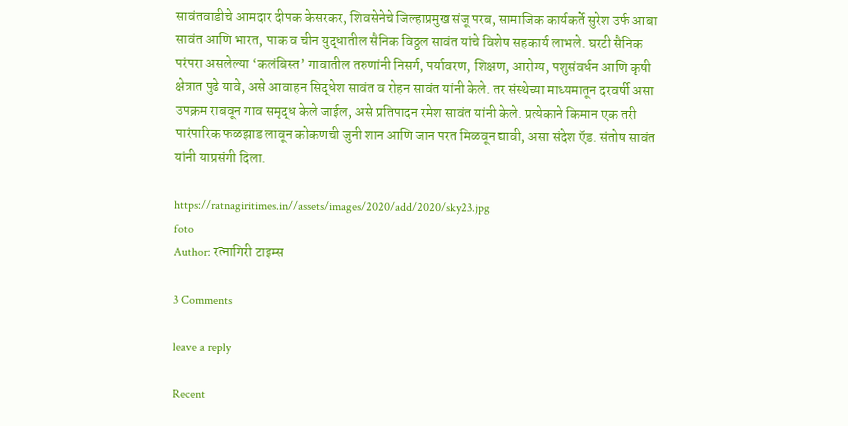सावंतवाडीचे आमदार दीपक केसरकर, शिवसेनेचे जिल्हाप्रमुख संजू परब, सामाजिक कार्यकर्ते सुरेश उर्फ आबा सावंत आणि भारत, पाक व चीन युद्धातील सैनिक विठ्ठल सावंत यांचे विशेष सहकार्य लाभले. घरटी सैनिक परंपरा असलेल्या ‘कलंबिस्त’ गावातील तरुणांनी निसर्ग, पर्यावरण, शिक्षण, आरोग्य, पशुसंवर्धन आणि कृषी क्षेत्रात पुढे यावे, असे आवाहन सिद्धेश सावंत व रोहन सावंत यांनी केले. तर संस्थेच्या माध्यमातून दरवर्षी असा उपक्रम राबवून गाव समृद्ध केले जाईल, असे प्रतिपादन रमेश सावंत यांनी केले. प्रत्येकाने किमान एक तरी पारंपारिक फळझाड लावून कोकणची जुनी शान आणि जान परत मिळवून द्यावी, असा संदेश ऍड. संतोष सावंत यांनी याप्रसंगी दिला.

https://ratnagiritimes.in//assets/images/2020/add/2020/sky23.jpg
foto
Author: रत्नागिरी टाइम्स

3 Comments

leave a reply

Recent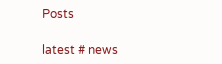Posts

latest # news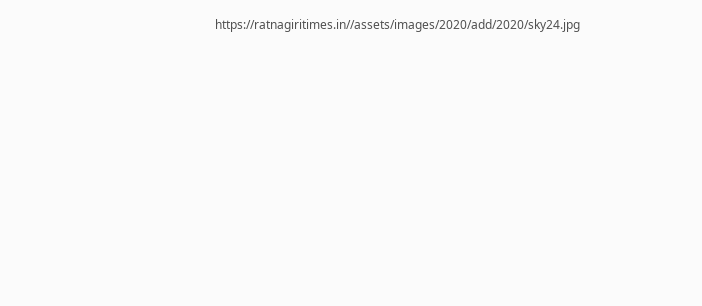https://ratnagiritimes.in//assets/images/2020/add/2020/sky24.jpg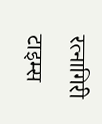रत्नागिरी टाइम्स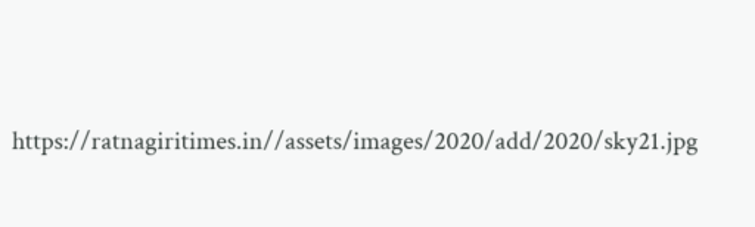https://ratnagiritimes.in//assets/images/2020/add/2020/sky21.jpg